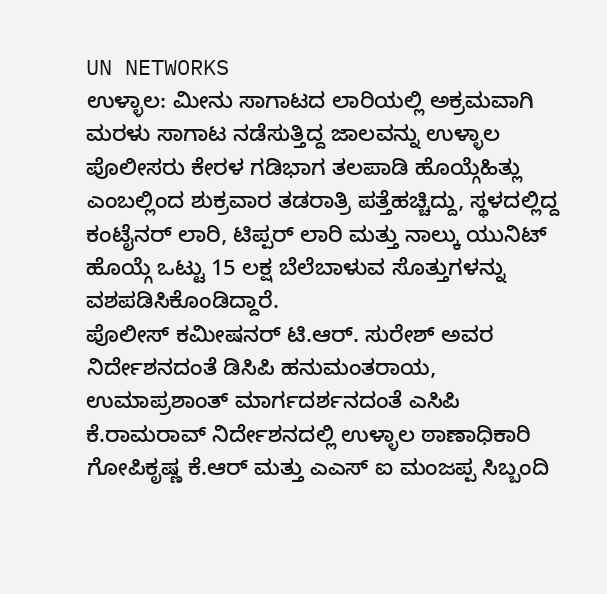UN NETWORKS
ಉಳ್ಳಾಲ: ಮೀನು ಸಾಗಾಟದ ಲಾರಿಯಲ್ಲಿ ಅಕ್ರಮವಾಗಿ ಮರಳು ಸಾಗಾಟ ನಡೆಸುತ್ತಿದ್ದ ಜಾಲವನ್ನು ಉಳ್ಳಾಲ ಪೊಲೀಸರು ಕೇರಳ ಗಡಿಭಾಗ ತಲಪಾಡಿ ಹೊಯ್ಗೆಹಿತ್ಲು ಎಂಬಲ್ಲಿಂದ ಶುಕ್ರವಾರ ತಡರಾತ್ರಿ ಪತ್ತೆಹಚ್ಚಿದ್ದು, ಸ್ಥಳದಲ್ಲಿದ್ದ ಕಂಟೈನರ್ ಲಾರಿ, ಟಿಪ್ಪರ್ ಲಾರಿ ಮತ್ತು ನಾಲ್ಕು ಯುನಿಟ್ ಹೊಯ್ಗೆ ಒಟ್ಟು 15 ಲಕ್ಷ ಬೆಲೆಬಾಳುವ ಸೊತ್ತುಗಳನ್ನು ವಶಪಡಿಸಿಕೊಂಡಿದ್ದಾರೆ.
ಪೊಲೀಸ್ ಕಮೀಷನರ್ ಟಿ.ಆರ್. ಸುರೇಶ್ ಅವರ ನಿರ್ದೇಶನದಂತೆ ಡಿಸಿಪಿ ಹನುಮಂತರಾಯ, ಉಮಾಪ್ರಶಾಂತ್ ಮಾರ್ಗದರ್ಶನದಂತೆ ಎಸಿಪಿ ಕೆ.ರಾಮರಾವ್ ನಿರ್ದೇಶನದಲ್ಲಿ ಉಳ್ಳಾಲ ಠಾಣಾಧಿಕಾರಿ ಗೋಪಿಕೃಷ್ಣ ಕೆ.ಆರ್ ಮತ್ತು ಎಎಸ್ ಐ ಮಂಜಪ್ಪ ಸಿಬ್ಬಂದಿ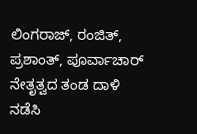ಲಿಂಗರಾಜ್, ರಂಜಿತ್, ಪ್ರಶಾಂತ್, ಪೂರ್ವಾಚಾರ್ ನೇತೃತ್ವದ ತಂಡ ದಾಳಿ ನಡೆಸಿ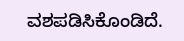ವಶಪಡಿಸಿಕೊಂಡಿದೆ.